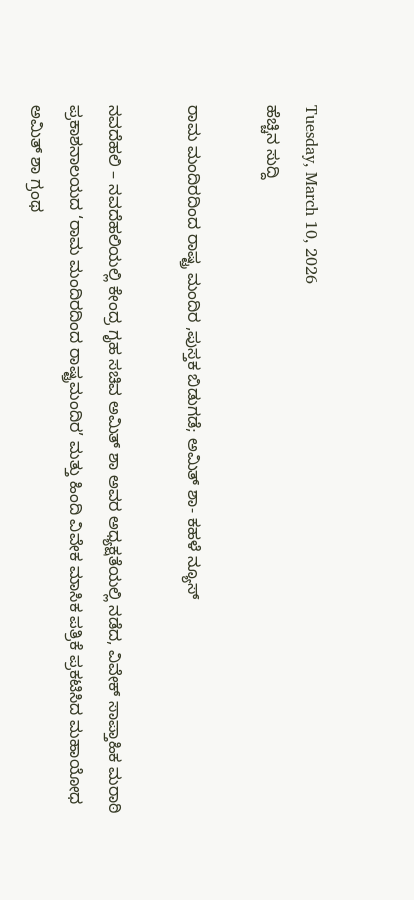Tuesday, March 10, 2026
ಹೆಚ್ಚಿನ ಸುದ್ದಿ

ರಾಮ ಮಂದಿರದಿಂದ ರಾಷ್ಟ್ರ ಮಂದಿರ ,ಪುಸ್ತಕ ಬಿಡುಗಡೆ; ಅಮಿತ್ ಶಾ- ಕಹಳೆ ನ್ಯೂಸ್

ನವದೆಹಲಿ – ನವದೆಹಲಿಯಲ್ಲಿ ಕೇಂದ್ರ ಗೃಹ ಸಚಿವ ಅಮಿತ್ ಶಾ ಅವರ ಅಧ್ಯಕ್ಷತೆಯಲ್ಲಿ ನಡೆದ, ವಿವೇಕ್ ಸಾಪ್ತಾಹಿಕ ಮರಾಠಿ ಪ್ರಕಾಶನಾಲಯದ ‘ರಾಮ ಮಂದಿರದಿಂದ ರಾಷ್ಟ್ರಮಂದಿರ’ ಮತ್ತು ಹಿಂದಿ ವಿವೇಕ ಮಾಸಿಕ ಪತ್ರಿಕೆ ಪ್ರಕಟಿಸಿದ ಮಹಾಯೋಧ ಅಮಿತ್ ಶಾ ಗ್ರಂಥ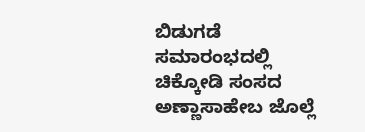ಬಿಡುಗಡೆ ಸಮಾರಂಭದಲ್ಲಿ ಚಿಕ್ಕೋಡಿ ಸಂಸದ ಅಣ್ಣಾಸಾಹೇಬ ಜೊಲ್ಲೆ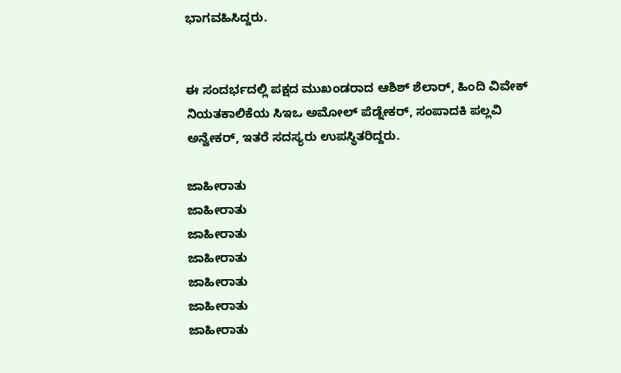ಭಾಗವಹಿಸಿದ್ದರು.


ಈ ಸಂದರ್ಭದಲ್ಲಿ ಪಕ್ಷದ ಮುಖಂಡರಾದ ಆಶಿಶ್ ಶೆಲಾರ್, ಹಿಂದಿ ವಿವೇಕ್ ನಿಯತಕಾಲಿಕೆಯ ಸಿಇಒ ಅಮೋಲ್ ಪೆಡ್ನೇಕರ್, ಸಂಪಾದಕಿ ಪಲ್ಲವಿ ಅನ್ವೇಕರ್, ಇತರೆ ಸದಸ್ಯರು ಉಪಸ್ಥಿತರಿದ್ದರು.

ಜಾಹೀರಾತು
ಜಾಹೀರಾತು
ಜಾಹೀರಾತು
ಜಾಹೀರಾತು
ಜಾಹೀರಾತು
ಜಾಹೀರಾತು
ಜಾಹೀರಾತು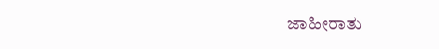ಜಾಹೀರಾತು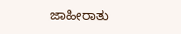ಜಾಹೀರಾತು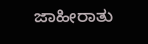ಜಾಹೀರಾತು